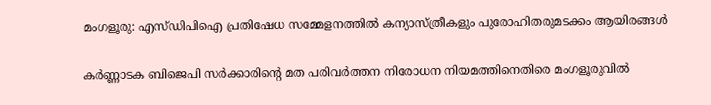മംഗളൂരു: എസ്ഡിപിഐ പ്രതിഷേധ സമ്മേളനത്തില്‍ കന്യാസ്ത്രീകളും പുരോഹിതരുമടക്കം ആയിരങ്ങള്‍

കര്‍ണ്ണാടക ബിജെപി സര്‍ക്കാരിന്റെ മത പരിവര്‍ത്തന നിരോധന നിയമത്തിനെതിരെ മംഗളൂരുവില്‍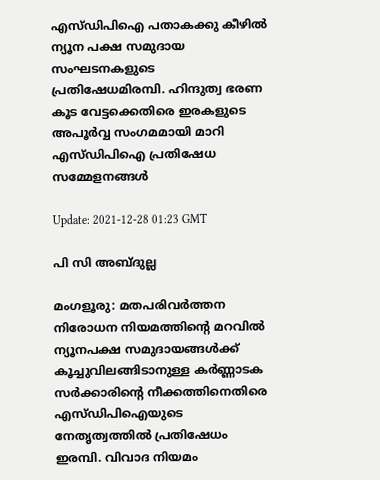എസ്ഡിപിഐ പതാകക്കു കീഴില്‍ ന്യൂന പക്ഷ സമുദായ സംഘടനകളുടെ പ്രതിഷേധമിരമ്പി. ഹിന്ദുത്വ ഭരണ കൂട വേട്ടക്കെതിരെ ഇരകളുടെ അപൂര്‍വ്വ സംഗമമായി മാറി എസ്ഡിപിഐ പ്രതിഷേധ സമ്മേളനങ്ങള്‍

Update: 2021-12-28 01:23 GMT

പി സി അബ്ദുല്ല

മംഗളൂരു: മതപരിവര്‍ത്തന നിരോധന നിയമത്തിന്റെ മറവില്‍ ന്യൂനപക്ഷ സമുദായങ്ങള്‍ക്ക് കൂച്ചുവിലങ്ങിടാനുള്ള കര്‍ണ്ണാടക സര്‍ക്കാരിന്റെ നീക്കത്തിനെതിരെ എസ്ഡിപിഐയുടെ നേതൃത്വത്തില്‍ പ്രതിഷേധം ഇരമ്പി. വിവാദ നിയമം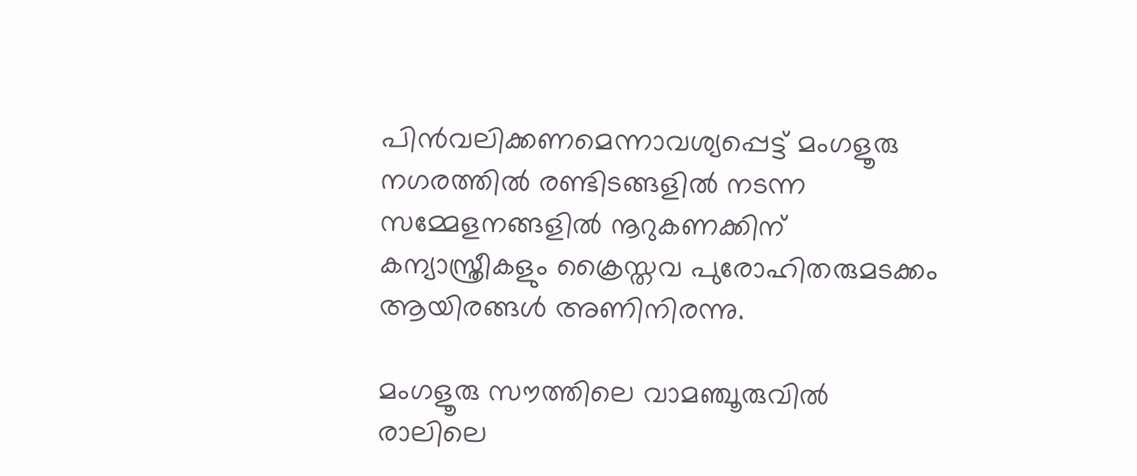പിന്‍വലിക്കണമെന്നാവശ്യപ്പെട്ട് മംഗളൂരു നഗരത്തില്‍ രണ്ടിടങ്ങളില്‍ നടന്ന സമ്മേളനങ്ങളില്‍ നൂറുകണക്കിന് കന്യാസ്ത്രീകളും ക്രൈസ്തവ പുരോഹിതരുമടക്കം ആയിരങ്ങള്‍ അണിനിരന്നു.

മംഗളൂരു സൗത്തിലെ വാമഞ്ചൂരുവില്‍ രാലിലെ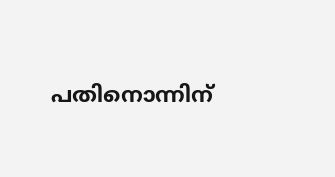പതിനൊന്നിന്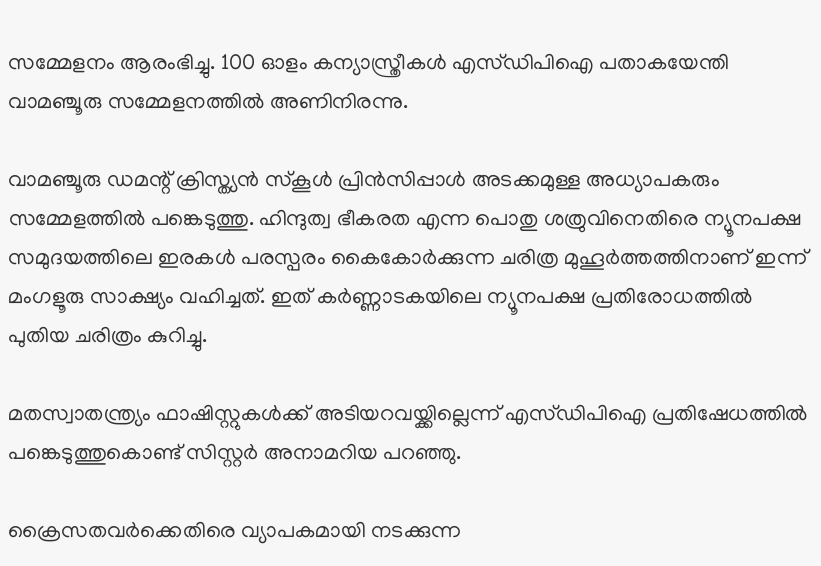സമ്മേളനം ആരംഭിച്ചു. 100 ഓളം കന്യാസ്ത്രീകള്‍ എസ്ഡിപിഐ പതാകയേന്തി വാമഞ്ചൂരു സമ്മേളനത്തില്‍ അണിനിരന്നു.

വാമഞ്ചൂരു ഡമന്റ് ക്രിസ്ത്യന്‍ സ്‌കൂള്‍ പ്രിന്‍സിപ്പാള്‍ അടക്കമുള്ള അധ്യാപകരും സമ്മേളത്തില്‍ പങ്കെടുത്തു. ഹിന്ദുത്വ ഭീകരത എന്ന പൊതു ശത്രുവിനെതിരെ ന്യൂനപക്ഷ സമുദയത്തിലെ ഇരകള്‍ പരസ്പരം കൈകോര്‍ക്കുന്ന ചരിത്ര മുഹൂര്‍ത്തത്തിനാണ് ഇന്ന് മംഗളൂരു സാക്ഷ്യം വഹിച്ചത്. ഇത് കര്‍ണ്ണാടകയിലെ ന്യൂനപക്ഷ പ്രതിരോധത്തില്‍ പുതിയ ചരിത്രം കുറിച്ചു.

മതസ്വാതന്ത്ര്യം ഫാഷിസ്റ്റുകള്‍ക്ക് അടിയറവയ്ക്കില്ലെന്ന് എസ്ഡിപിഐ പ്രതിഷേധത്തില്‍ പങ്കെടുത്തുകൊണ്ട് സിസ്റ്റര്‍ അനാമറിയ പറഞ്ഞു.

ക്രൈസതവര്‍ക്കെതിരെ വ്യാപകമായി നടക്കുന്ന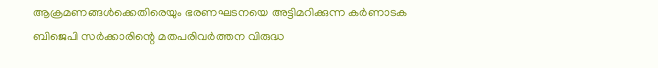ആക്രമണങ്ങള്‍ക്കെതിരെയും ഭരണഘടനയെ അട്ടിമറിക്കുന്ന കര്‍ണാടക ബിജെപി സര്‍ക്കാരിന്റെ മതപരിവര്‍ത്തന വിരുദ്ധ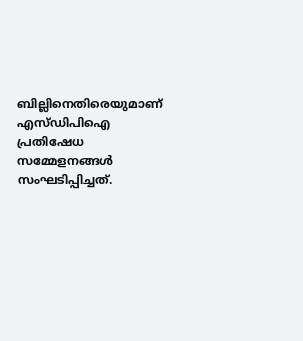ബില്ലിനെതിരെയുമാണ് എസ്ഡിപിഐ പ്രതിഷേധ സമ്മേളനങ്ങള്‍ സംഘടിപ്പിച്ചത്.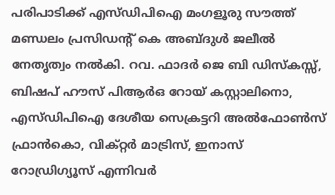പരിപാടിക്ക് എസ്ഡിപിഐ മംഗളൂരു സൗത്ത് മണ്ഡലം പ്രസിഡന്റ് കെ അബ്ദുള്‍ ജലീല്‍ നേതൃത്വം നല്‍കി. റവ. ഫാദര്‍ ജെ ബി ഡിസ്‌കസ്സ്, ബിഷപ് ഹൗസ് പിആര്‍ഒ റോയ് കസ്റ്റാലിനൊ, എസ്ഡിപിഐ ദേശീയ സെക്രട്ടറി അല്‍ഫോണ്‍സ് ഫ്രാന്‍കൊ, വിക്റ്റര്‍ മാട്രിസ്, ഇനാസ് റോഡ്രിഗ്യൂസ് എന്നിവര്‍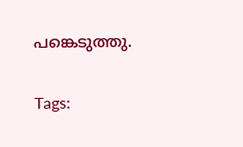പങ്കെടുത്തു.

Tags: